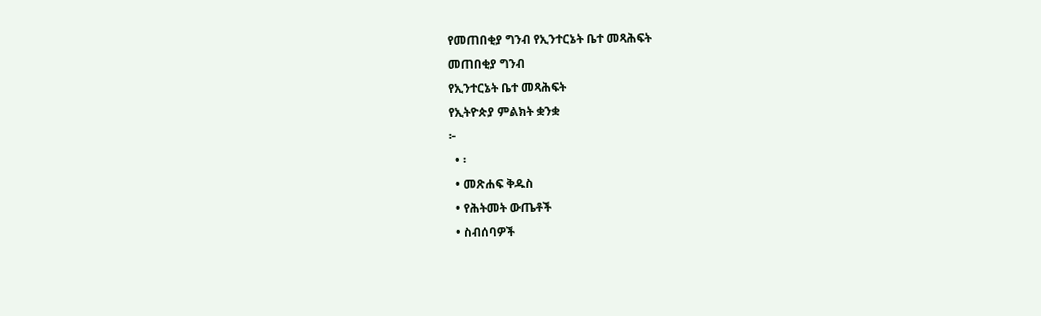የመጠበቂያ ግንብ የኢንተርኔት ቤተ መጻሕፍት
መጠበቂያ ግንብ
የኢንተርኔት ቤተ መጻሕፍት
የኢትዮጵያ ምልክት ቋንቋ
፦
  • ፡
  • መጽሐፍ ቅዱስ
  • የሕትመት ውጤቶች
  • ስብሰባዎች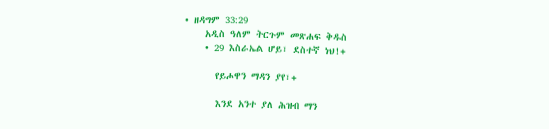• ዘዳግም 33:29
    አዲስ ዓለም ትርጉም መጽሐፍ ቅዱስ
    • 29 እስራኤል ሆይ፣ ደስተኛ ነህ!+

      የይሖዋን ማዳን ያየ፣+

      እንደ አንተ ያለ ሕዝብ ማን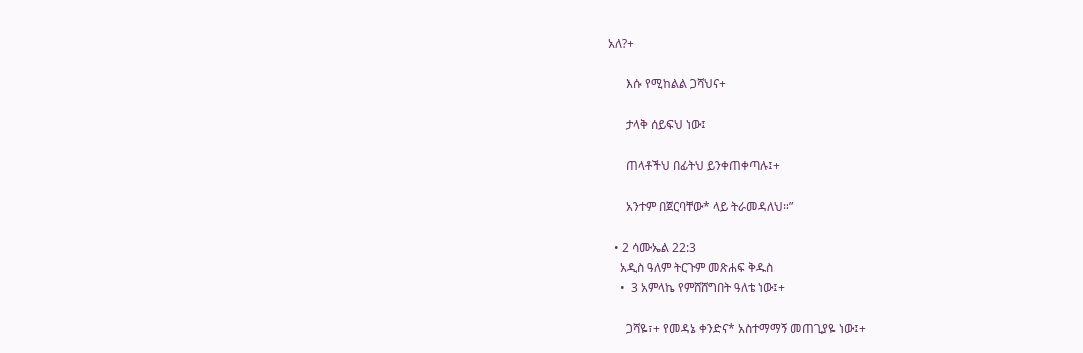አለ?+

      እሱ የሚከልል ጋሻህና+

      ታላቅ ሰይፍህ ነው፤

      ጠላቶችህ በፊትህ ይንቀጠቀጣሉ፤+

      አንተም በጀርባቸው* ላይ ትራመዳለህ።”

  • 2 ሳሙኤል 22:3
    አዲስ ዓለም ትርጉም መጽሐፍ ቅዱስ
    •  3 አምላኬ የምሸሸግበት ዓለቴ ነው፤+

      ጋሻዬ፣+ የመዳኔ ቀንድና* አስተማማኝ መጠጊያዬ ነው፤+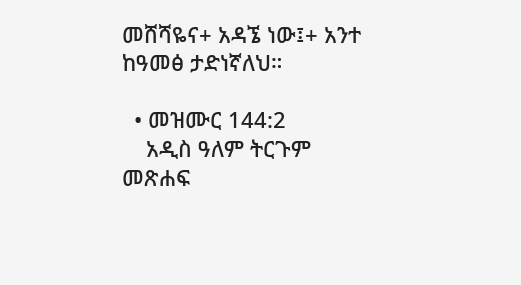መሸሻዬና+ አዳኜ ነው፤+ አንተ ከዓመፅ ታድነኛለህ።

  • መዝሙር 144:2
    አዲስ ዓለም ትርጉም መጽሐፍ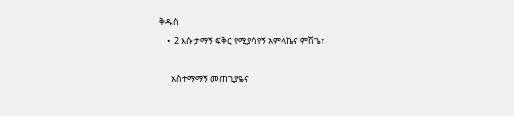ቅዱስ
    •  2 እሱ ታማኝ ፍቅር የሚያሳየኝ አምላኬና ምሽጌ፣

      አስተማማኝ መጠጊያዬና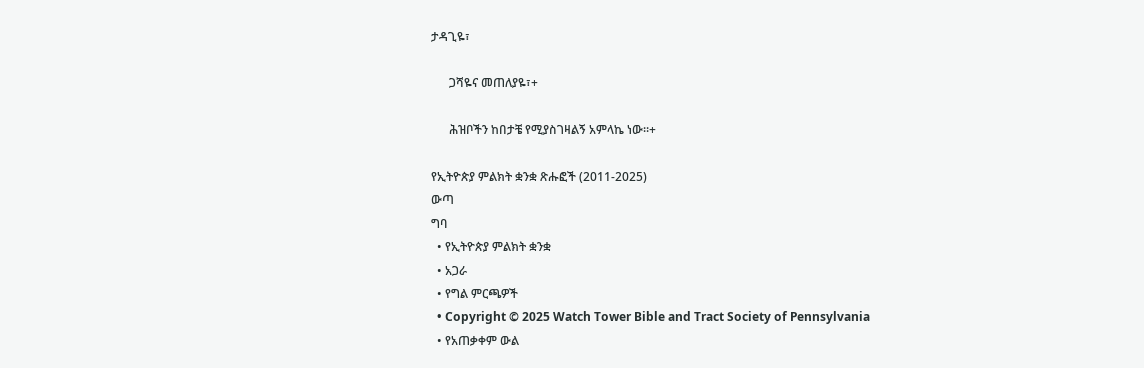ታዳጊዬ፣

      ጋሻዬና መጠለያዬ፣+

      ሕዝቦችን ከበታቼ የሚያስገዛልኝ አምላኬ ነው።+

የኢትዮጵያ ምልክት ቋንቋ ጽሑፎች (2011-2025)
ውጣ
ግባ
  • የኢትዮጵያ ምልክት ቋንቋ
  • አጋራ
  • የግል ምርጫዎች
  • Copyright © 2025 Watch Tower Bible and Tract Society of Pennsylvania
  • የአጠቃቀም ውል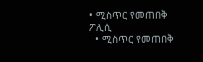• ሚስጥር የመጠበቅ ፖሊሲ
  • ሚስጥር የመጠበቅ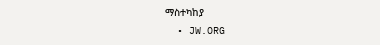ማስተካከያ
  • JW.ORG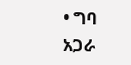• ግባ
አጋራ